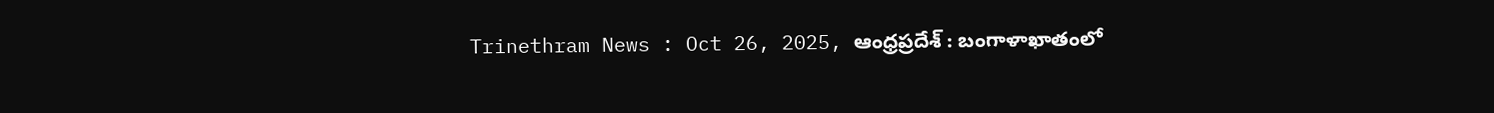Trinethram News : Oct 26, 2025, ఆంధ్రప్రదేశ్ : బంగాళాఖాతంలో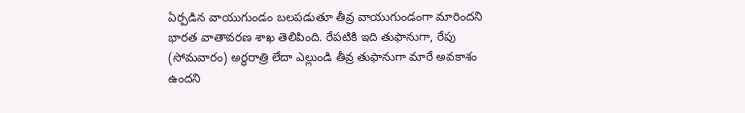ఏర్పడిన వాయుగుండం బలపడుతూ తీవ్ర వాయుగుండంగా మారిందని భారత వాతావరణ శాఖ తెలిపింది. రేపటికి ఇది తుఫానుగా, రేపు (సోమవారం) అర్ధరాత్రి లేదా ఎల్లుండి తీవ్ర తుఫానుగా మారే అవకాశం ఉందని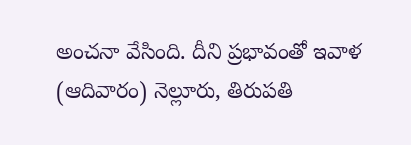అంచనా వేసింది. దీని ప్రభావంతో ఇవాళ (ఆదివారం) నెల్లూరు, తిరుపతి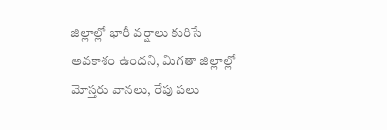జిల్లాల్లో భారీ వర్షాలు కురిసే అవకాశం ఉందని, మిగతా జిల్లాల్లో మోస్తరు వానలు, రేపు పలు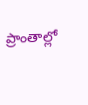ప్రాంతాల్లో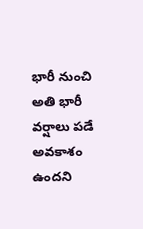భారీ నుంచి అతి భారీ వర్షాలు పడే అవకాశం ఉందని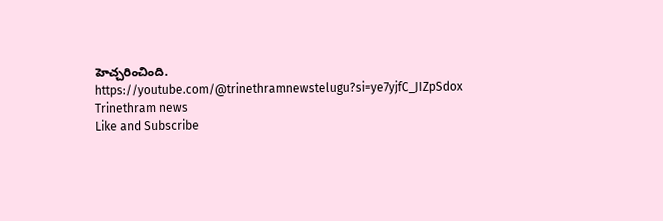హెచ్చరించింది.
https://youtube.com/@trinethramnewstelugu?si=ye7yjfC_JIZpSdox
Trinethram news
Like and Subscribe